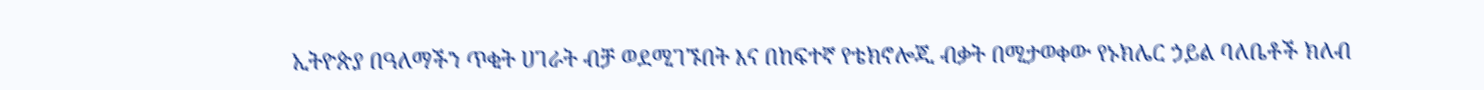ኢትዮጵያ በዓለማችን ጥቂት ሀገራት ብቻ ወደሚገኙበት እና በከፍተኛ የቴክኖሎጂ ብቃት በሚታወቀው የኑክሌር ኃይል ባለቤቶች ክለብ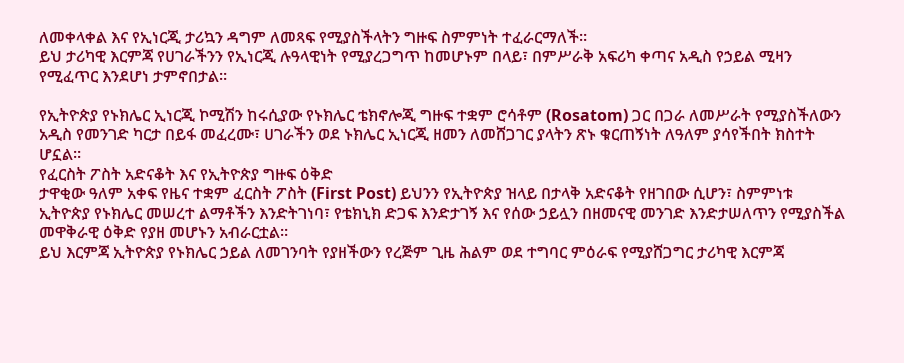ለመቀላቀል እና የኢነርጂ ታሪኳን ዳግም ለመጻፍ የሚያስችላትን ግዙፍ ስምምነት ተፈራርማለች።
ይህ ታሪካዊ እርምጃ የሀገራችንን የኢነርጂ ሉዓላዊነት የሚያረጋግጥ ከመሆኑም በላይ፣ በምሥራቅ አፍሪካ ቀጣና አዲስ የኃይል ሚዛን የሚፈጥር እንደሆነ ታምኖበታል።

የኢትዮጵያ የኑክሌር ኢነርጂ ኮሚሽን ከሩሲያው የኑክሌር ቴክኖሎጂ ግዙፍ ተቋም ሮሳቶም (Rosatom) ጋር በጋራ ለመሥራት የሚያስችለውን አዲስ የመንገድ ካርታ በይፋ መፈረሙ፣ ሀገራችን ወደ ኑክሌር ኢነርጂ ዘመን ለመሸጋገር ያላትን ጽኑ ቁርጠኝነት ለዓለም ያሳየችበት ክስተት ሆኗል።
የፈርስት ፖስት አድናቆት እና የኢትዮጵያ ግዙፍ ዕቅድ
ታዋቂው ዓለም አቀፍ የዜና ተቋም ፈርስት ፖስት (First Post) ይህንን የኢትዮጵያ ዝላይ በታላቅ አድናቆት የዘገበው ሲሆን፣ ስምምነቱ ኢትዮጵያ የኑክሌር መሠረተ ልማቶችን እንድትገነባ፣ የቴክኒክ ድጋፍ እንድታገኝ እና የሰው ኃይሏን በዘመናዊ መንገድ እንድታሠለጥን የሚያስችል መዋቅራዊ ዕቅድ የያዘ መሆኑን አብራርቷል።
ይህ እርምጃ ኢትዮጵያ የኑክሌር ኃይል ለመገንባት የያዘችውን የረጅም ጊዜ ሕልም ወደ ተግባር ምዕራፍ የሚያሸጋግር ታሪካዊ እርምጃ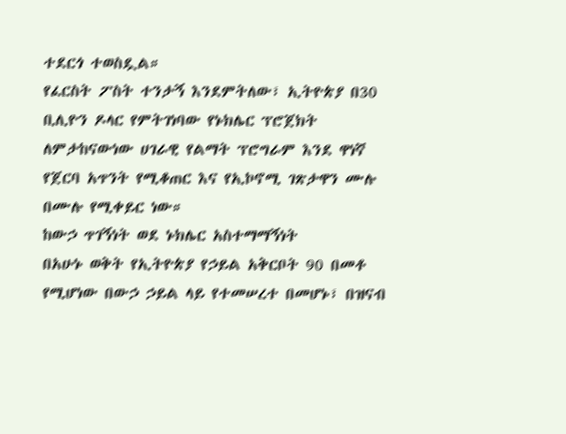ተደርጎ ተወስዷል።
የፈርስት ፖስት ተንታኝ እንደምትለው፣ ኢትዮጵያ በ30 ቢሊዮን ዶላር የምትገነባው የኑክሌር ፕሮጀክት ለምታከናውነው ሀገራዊ የልማት ፕሮግራም እንደ ዋነኛ የጀርባ አጥንት የሚቆጠር እና የኢኮኖሚ ገጽታዋን ሙሉ በሙሉ የሚቀይር ነው።
ከውኃ ጥገኝነት ወደ ኑክሌር አስተማማኝነት
በአሁኑ ወቅት የኢትዮጵያ የኃይል አቅርቦት 90 በመቶ የሚሆነው በውኃ ኃይል ላይ የተመሠረተ በመሆኑ፣ በዝናብ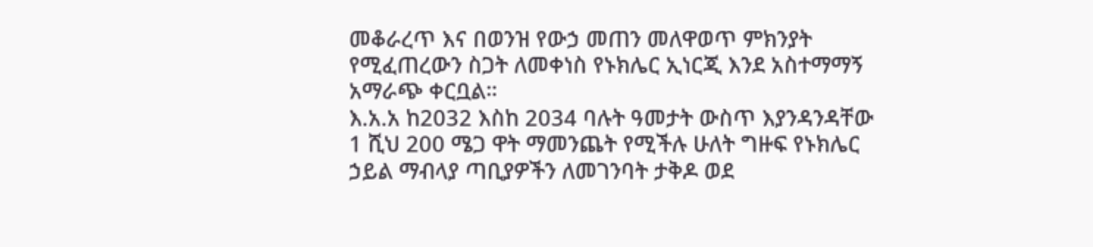መቆራረጥ እና በወንዝ የውኃ መጠን መለዋወጥ ምክንያት የሚፈጠረውን ስጋት ለመቀነስ የኑክሌር ኢነርጂ እንደ አስተማማኝ አማራጭ ቀርቧል።
እ.አ.አ ከ2032 እስከ 2034 ባሉት ዓመታት ውስጥ እያንዳንዳቸው 1 ሺህ 200 ሜጋ ዋት ማመንጨት የሚችሉ ሁለት ግዙፍ የኑክሌር ኃይል ማብላያ ጣቢያዎችን ለመገንባት ታቅዶ ወደ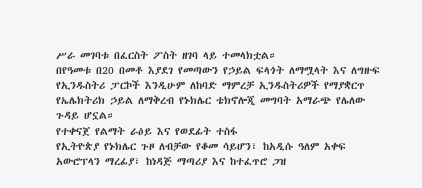ሥራ መገባቱ በፈርስት ፖስት ዘገባ ላይ ተመላክቷል።
በየዓመቱ በ20 በመቶ እያደገ የመጣውን የኃይል ፍላጎት ለማሟላት እና ለግዙፍ የኢንዱስትሪ ፓርኮች እንዲሁም ለከባድ ማምረቻ ኢንዱስትሪዎች የማያቋርጥ የኤሌክትሪክ ኃይል ለማቅረብ የኑክሌር ቴክኖሎጂ መግባት አማራጭ የሌለው ጉዳይ ሆኗል።
የተቀናጀ የልማት ራዕይ እና የወደፊት ተስፋ
የኢትዮጵያ የኑክሌር ጉዞ ለብቻው የቆመ ሳይሆን፣ ከአዲሱ ዓለም አቀፍ አውሮፕላን ማረፊያ፣ ከነዳጅ ማጣሪያ እና ከተፈጥሮ ጋዝ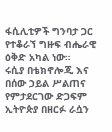ፋሲሊቲዎች ግንባታ ጋር የተቆራኘ ግዙፍ ብሔራዊ ዕቅድ አካል ነው።
ሩሲያ በቴክኖሎጂ እና በሰው ኃይል ሥልጠና የምታደርገው ድጋፍም ኢትዮጵያ በዘርፉ ራሷን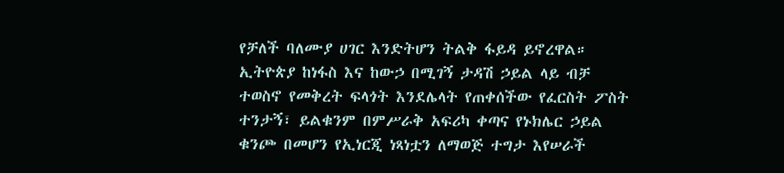የቻለች ባለሙያ ሀገር እንድትሆን ትልቅ ፋይዳ ይኖረዋል።
ኢትዮጵያ ከነፋስ እና ከውኃ በሚገኝ ታዳሽ ኃይል ላይ ብቻ ተወስኖ የመቅረት ፍላጎት እንደሌላት የጠቀሰችው የፈርስት ፖስት ተንታኝ፣ ይልቁንም በምሥራቅ አፍሪካ ቀጣና የኑክሌር ኃይል ቁንጮ በመሆን የኢነርጂ ነጻነቷን ለማወጅ ተግታ እየሠራች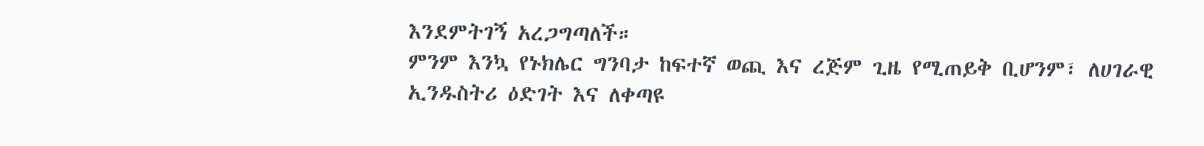እንደምትገኝ አረጋግጣለች።
ምንም እንኳ የኑክሌር ግንባታ ከፍተኛ ወጪ እና ረጅም ጊዜ የሚጠይቅ ቢሆንም፣ ለሀገራዊ ኢንዱስትሪ ዕድገት እና ለቀጣዩ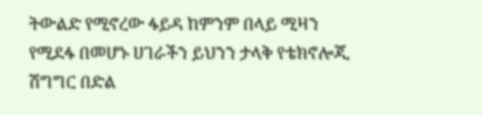ትውልድ የሚኖረው ፋይዳ ከምንም በላይ ሚዛን የሚደፋ በመሆኑ ሀገራችን ይህንን ታላቅ የቴክኖሎጂ ሽግግር በድል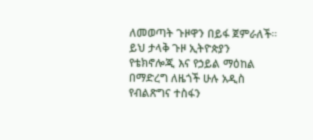ለመወጣት ጉዞዋን በይፋ ጀምራለች።
ይህ ታላቅ ጉዞ ኢትዮጵያን የቴክኖሎጂ እና የኃይል ማዕከል በማድረግ ለዜጎች ሁሉ አዲስ የብልጽግና ተስፋን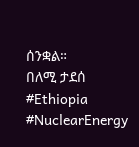ሰንቋል።
በለሚ ታደሰ
#Ethiopia #NuclearEnergy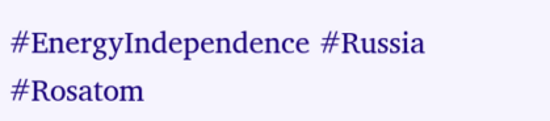#EnergyIndependence #Russia #Rosatom